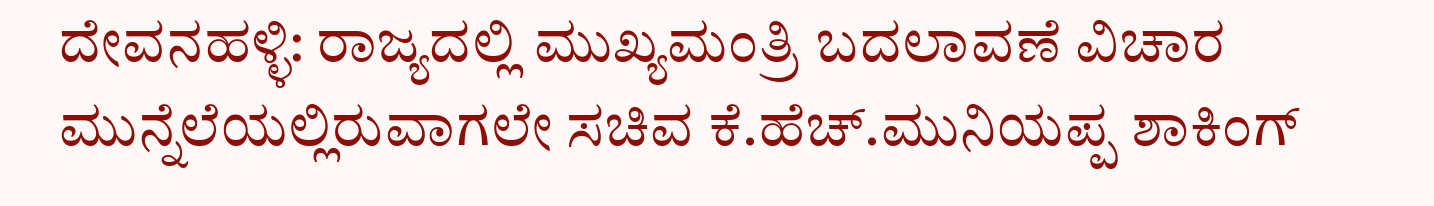ದೇವನಹಳ್ಳಿ: ರಾಜ್ಯದಲ್ಲಿ ಮುಖ್ಯಮಂತ್ರಿ ಬದಲಾವಣೆ ವಿಚಾರ ಮುನ್ನೆಲೆಯಲ್ಲಿರುವಾಗಲೇ ಸಚಿವ ಕೆ.ಹೆಚ್.ಮುನಿಯಪ್ಪ ಶಾಕಿಂಗ್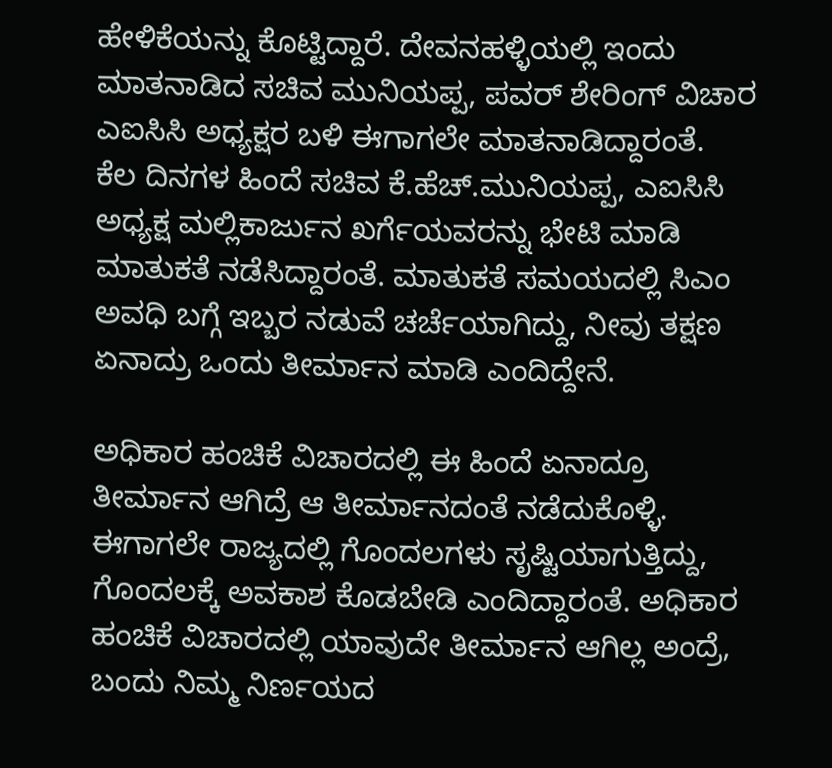ಹೇಳಿಕೆಯನ್ನು ಕೊಟ್ಟಿದ್ದಾರೆ. ದೇವನಹಳ್ಳಿಯಲ್ಲಿ ಇಂದು ಮಾತನಾಡಿದ ಸಚಿವ ಮುನಿಯಪ್ಪ, ಪವರ್ ಶೇರಿಂಗ್ ವಿಚಾರ ಎಐಸಿಸಿ ಅಧ್ಯಕ್ಷರ ಬಳಿ ಈಗಾಗಲೇ ಮಾತನಾಡಿದ್ದಾರಂತೆ.
ಕೆಲ ದಿನಗಳ ಹಿಂದೆ ಸಚಿವ ಕೆ.ಹೆಚ್.ಮುನಿಯಪ್ಪ, ಎಐಸಿಸಿ ಅಧ್ಯಕ್ಷ ಮಲ್ಲಿಕಾರ್ಜುನ ಖರ್ಗೆಯವರನ್ನು ಭೇಟಿ ಮಾಡಿ ಮಾತುಕತೆ ನಡೆಸಿದ್ದಾರಂತೆ. ಮಾತುಕತೆ ಸಮಯದಲ್ಲಿ ಸಿಎಂ ಅವಧಿ ಬಗ್ಗೆ ಇಬ್ಬರ ನಡುವೆ ಚರ್ಚೆಯಾಗಿದ್ದು, ನೀವು ತಕ್ಷಣ ಏನಾದ್ರು ಒಂದು ತೀರ್ಮಾನ ಮಾಡಿ ಎಂದಿದ್ದೇನೆ.

ಅಧಿಕಾರ ಹಂಚಿಕೆ ವಿಚಾರದಲ್ಲಿ ಈ ಹಿಂದೆ ಏನಾದ್ರೂ ತೀರ್ಮಾನ ಆಗಿದ್ರೆ ಆ ತೀರ್ಮಾನದಂತೆ ನಡೆದುಕೊಳ್ಳಿ. ಈಗಾಗಲೇ ರಾಜ್ಯದಲ್ಲಿ ಗೊಂದಲಗಳು ಸೃಷ್ಟಿಯಾಗುತ್ತಿದ್ದು, ಗೊಂದಲಕ್ಕೆ ಅವಕಾಶ ಕೊಡಬೇಡಿ ಎಂದಿದ್ದಾರಂತೆ. ಅಧಿಕಾರ ಹಂಚಿಕೆ ವಿಚಾರದಲ್ಲಿ ಯಾವುದೇ ತೀರ್ಮಾನ ಆಗಿಲ್ಲ ಅಂದ್ರೆ, ಬಂದು ನಿಮ್ಮ ನಿರ್ಣಯದ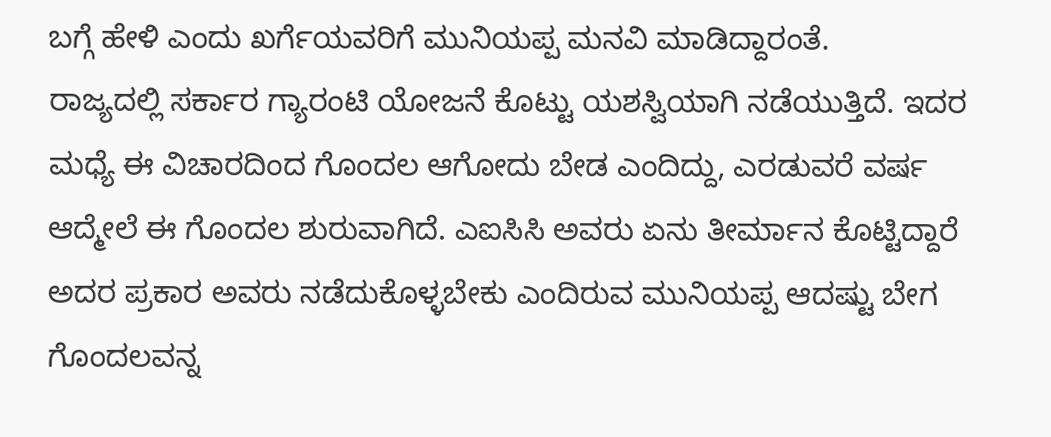ಬಗ್ಗೆ ಹೇಳಿ ಎಂದು ಖರ್ಗೆಯವರಿಗೆ ಮುನಿಯಪ್ಪ ಮನವಿ ಮಾಡಿದ್ದಾರಂತೆ.
ರಾಜ್ಯದಲ್ಲಿ ಸರ್ಕಾರ ಗ್ಯಾರಂಟಿ ಯೋಜನೆ ಕೊಟ್ಟು ಯಶಸ್ವಿಯಾಗಿ ನಡೆಯುತ್ತಿದೆ. ಇದರ ಮಧ್ಯೆ ಈ ವಿಚಾರದಿಂದ ಗೊಂದಲ ಆಗೋದು ಬೇಡ ಎಂದಿದ್ದು, ಎರಡುವರೆ ವರ್ಷ ಆದ್ಮೇಲೆ ಈ ಗೊಂದಲ ಶುರುವಾಗಿದೆ. ಎಐಸಿಸಿ ಅವರು ಏನು ತೀರ್ಮಾನ ಕೊಟ್ಟಿದ್ದಾರೆ ಅದರ ಪ್ರಕಾರ ಅವರು ನಡೆದುಕೊಳ್ಳಬೇಕು ಎಂದಿರುವ ಮುನಿಯಪ್ಪ ಆದಷ್ಟು ಬೇಗ ಗೊಂದಲವನ್ನ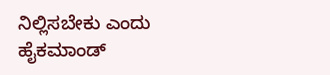ನಿಲ್ಲಿಸಬೇಕು ಎಂದು ಹೈಕಮಾಂಡ್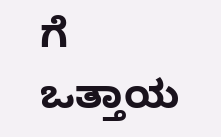ಗೆ ಒತ್ತಾಯ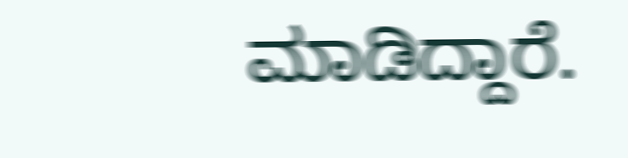ಮಾಡಿದ್ದಾರೆ.